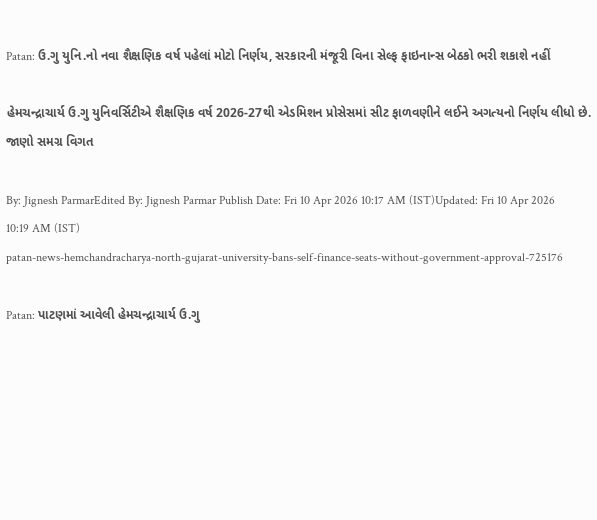Patan: ઉ.ગુ યુનિ.નો નવા શૈક્ષણિક વર્ષ પહેલાં મોટો નિર્ણય, સરકારની મંજૂરી વિના સેલ્ફ ફાઇનાન્સ બેઠકો ભરી શકાશે નહીં

હેમચન્દ્રાચાર્ય ઉ.ગુ યુનિવર્સિટીએ શૈક્ષણિક વર્ષ 2026-27થી એડમિશન પ્રોસેસમાં સીટ ફાળવણીને લઈને અગત્યનો નિર્ણય લીધો છે. જાણો સમગ્ર વિગત

By: Jignesh ParmarEdited By: Jignesh Parmar Publish Date: Fri 10 Apr 2026 10:17 AM (IST)Updated: Fri 10 Apr 2026 10:19 AM (IST)
patan-news-hemchandracharya-north-gujarat-university-bans-self-finance-seats-without-government-approval-725176

Patan: પાટણમાં આવેલી હેમચન્દ્રાચાર્ય ઉ.ગુ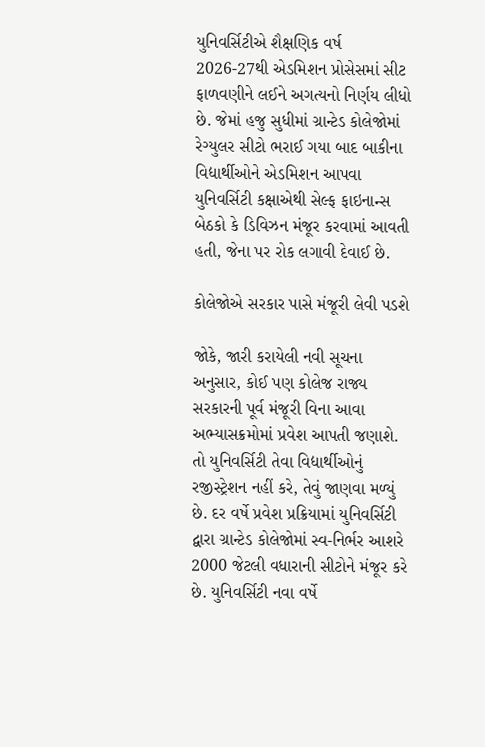યુનિવર્સિટીએ શૈક્ષણિક વર્ષ 2026-27થી એડમિશન પ્રોસેસમાં સીટ ફાળવણીને લઈને અગત્યનો નિર્ણય લીધો છે. જેમાં હજુ સુધીમાં ગ્રાન્ટેડ કોલેજોમાં રેગ્યુલર સીટો ભરાઈ ગયા બાદ બાકીના વિદ્યાર્થીઓને એડમિશન આપવા યુનિવર્સિટી કક્ષાએથી સેલ્ફ ફાઇનાન્સ બેઠકો કે ડિવિઝન મંજૂર કરવામાં આવતી હતી, જેના પર રોક લગાવી દેવાઈ છે.

કોલેજોએ સરકાર પાસે મંજૂરી લેવી પડશે

જોકે, જારી કરાયેલી નવી સૂચના અનુસાર, કોઈ પણ કોલેજ રાજ્ય સરકારની પૂર્વ મંજૂરી વિના આવા અભ્યાસક્રમોમાં પ્રવેશ આપતી જણાશે. તો યુનિવર્સિટી તેવા વિદ્યાર્થીઓનું રજીસ્ટ્રેશન નહીં કરે, તેવું જાણવા મળ્યું છે. દર વર્ષે પ્રવેશ પ્રક્રિયામાં યુનિવર્સિટી દ્વારા ગ્રાન્ટેડ કોલેજોમાં સ્વ-નિર્ભર આશરે 2000 જેટલી વધારાની સીટોને મંજૂર કરે છે. યુનિવર્સિટી નવા વર્ષે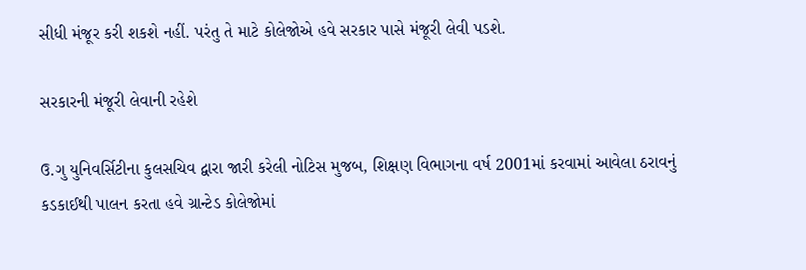સીધી મંજૂર કરી શકશે નહીં. પરંતુ તે માટે કોલેજોએ હવે સરકાર પાસે મંજૂરી લેવી પડશે.

સરકારની મંજૂરી લેવાની રહેશે

ઉ.ગુ યુનિવર્સિટીના કુલસચિવ દ્વારા જારી કરેલી નોટિસ મુજબ, શિક્ષણ વિભાગના વર્ષ 2001માં કરવામાં આવેલા ઠરાવનું કડકાઈથી પાલન કરતા હવે ગ્રાન્ટેડ કોલેજોમાં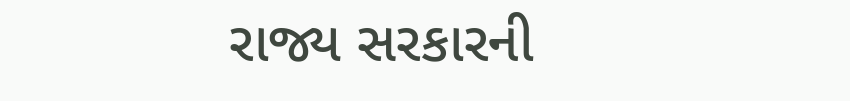રાજ્ય સરકારની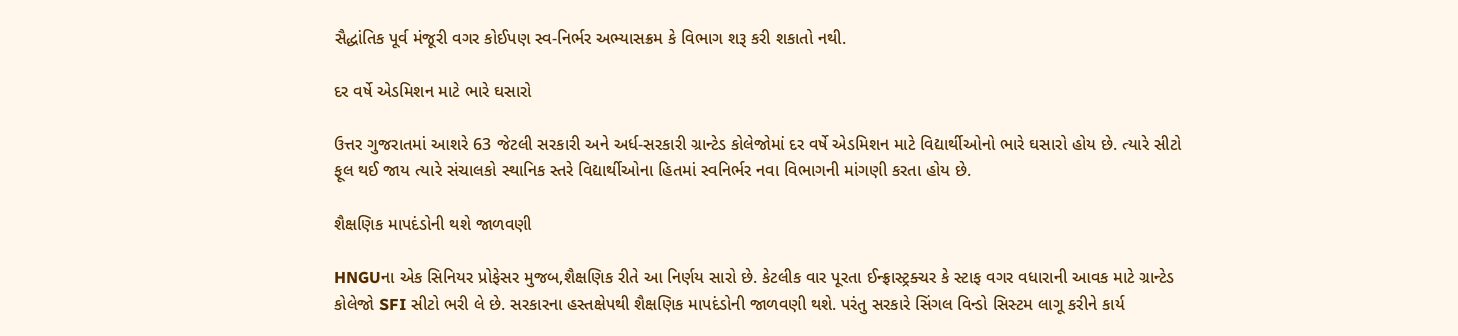સૈદ્ધાંતિક પૂર્વ મંજૂરી વગર કોઈપણ સ્વ-નિર્ભર અભ્યાસક્રમ કે વિભાગ શરૂ કરી શકાતો નથી.

દર વર્ષે એડમિશન માટે ભારે ઘસારો

ઉત્તર ગુજરાતમાં આશરે 63 જેટલી સરકારી અને અર્ધ-સરકારી ગ્રાન્ટેડ કોલેજોમાં દર વર્ષે એડમિશન માટે વિદ્યાર્થીઓનો ભારે ઘસારો હોય છે. ત્યારે સીટો ફૂલ થઈ જાય ત્યારે સંચાલકો સ્થાનિક સ્તરે વિદ્યાર્થીઓના હિતમાં સ્વનિર્ભર નવા વિભાગની માંગણી કરતા હોય છે.

શૈક્ષણિક માપદંડોની થશે જાળવણી

HNGUના એક સિનિયર પ્રોફેસર મુજબ,શૈક્ષણિક રીતે આ નિર્ણય સારો છે. કેટલીક વાર પૂરતા ઈન્ફ્રાસ્ટ્રક્ચર કે સ્ટાફ વગર વધારાની આવક માટે ગ્રાન્ટેડ કોલેજો SFI સીટો ભરી લે છે. સરકારના હસ્તક્ષેપથી શૈક્ષણિક માપદંડોની જાળવણી થશે. પરંતુ સરકારે સિંગલ વિન્ડો સિસ્ટમ લાગૂ કરીને કાર્ય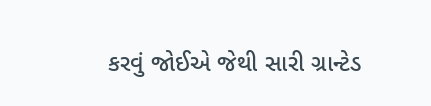કરવું જોઈએ જેથી સારી ગ્રાન્ટેડ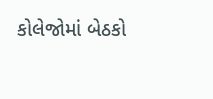કોલેજોમાં બેઠકો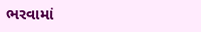ભરવામાં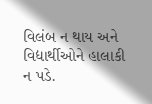વિલંબ ન થાય અને વિદ્યાર્થીઓને હાલાકી ન પડે.